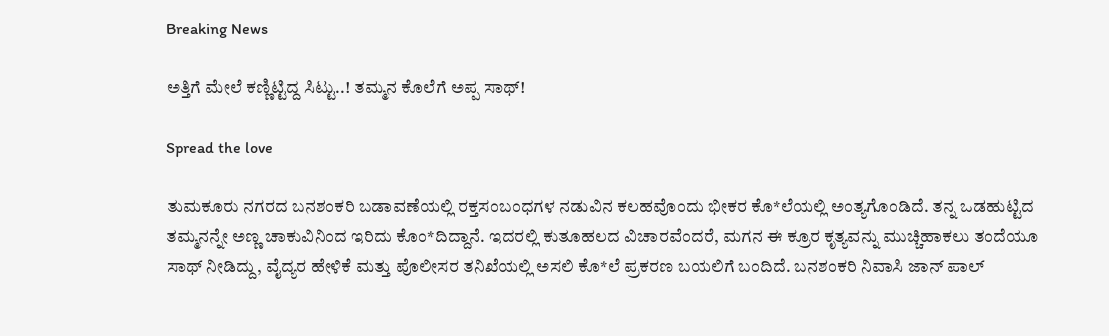Breaking News

ಅತ್ತಿಗೆ ಮೇಲೆ ಕಣ್ಣಿಟ್ಟಿದ್ದ ಸಿಟ್ಟು..! ತಮ್ಮನ ಕೊಲೆಗೆ ಅಪ್ಪ ಸಾಥ್!

Spread the love

ತುಮಕೂರು ನಗರದ ಬನಶಂಕರಿ ಬಡಾವಣೆಯಲ್ಲಿ ರಕ್ತಸಂಬಂಧಗಳ ನಡುವಿನ ಕಲಹವೊಂದು ಭೀಕರ ಕೊ*ಲೆಯಲ್ಲಿ ಅಂತ್ಯಗೊಂಡಿದೆ. ತನ್ನ ಒಡಹುಟ್ಟಿದ ತಮ್ಮನನ್ನೇ ಅಣ್ಣ ಚಾಕುವಿನಿಂದ ಇರಿದು ಕೊಂ*ದಿದ್ದಾನೆ. ಇದರಲ್ಲಿ ಕುತೂಹಲದ ವಿಚಾರವೆಂದರೆ, ಮಗನ ಈ ಕ್ರೂರ ಕೃತ್ಯವನ್ನು ಮುಚ್ಚಿಹಾಕಲು ತಂದೆಯೂ ಸಾಥ್ ನೀಡಿದ್ದು, ವೈದ್ಯರ ಹೇಳಿಕೆ ಮತ್ತು ಪೊಲೀಸರ ತನಿಖೆಯಲ್ಲಿ ಅಸಲಿ ಕೊ*ಲೆ ಪ್ರಕರಣ ಬಯಲಿಗೆ ಬಂದಿದೆ. ಬನಶಂಕರಿ ನಿವಾಸಿ ಜಾನ್ ಪಾಲ್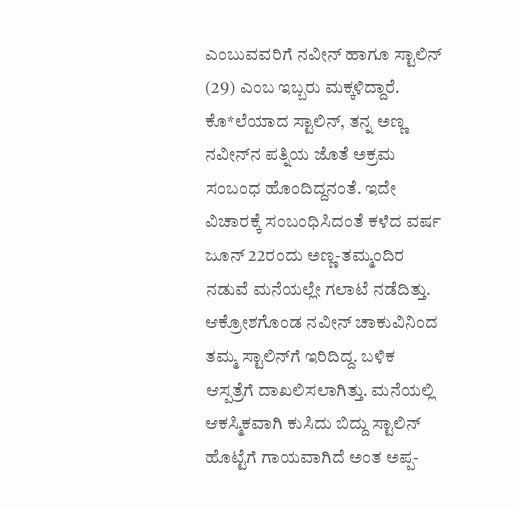ಎಂಬುವವರಿಗೆ ನವೀನ್ ಹಾಗೂ ಸ್ಟಾಲಿನ್ (29) ಎಂಬ ಇಬ್ಬರು ಮಕ್ಕಳಿದ್ದಾರೆ. ಕೊ*ಲೆಯಾದ ಸ್ಟಾಲಿನ್, ತನ್ನ ಅಣ್ಣ ನವೀನ್‌ನ ಪತ್ನಿಯ ಜೊತೆ ಅಕ್ರಮ ಸಂಬಂಧ ಹೊಂದಿದ್ದನಂತೆ. ಇದೇ ವಿಚಾರಕ್ಕೆ ಸಂಬಂಧಿಸಿದಂತೆ ಕಳೆದ ವರ್ಷ ಜೂನ್ 22ರಂದು ಅಣ್ಣ-ತಮ್ಮಂದಿರ ನಡುವೆ ಮನೆಯಲ್ಲೇ ಗಲಾಟೆ ನಡೆದಿತ್ತು. ಆಕ್ರೋಶಗೊಂಡ ನವೀನ್ ಚಾಕುವಿನಿಂದ ತಮ್ಮ ಸ್ಟಾಲಿನ್‌ಗೆ ಇರಿದಿದ್ದ. ಬಳಿಕ ಆಸ್ಪತ್ರೆಗೆ ದಾಖಲಿಸಲಾಗಿತ್ತು. ಮನೆಯಲ್ಲಿ ಆಕಸ್ಮಿಕವಾಗಿ ಕುಸಿದು ಬಿದ್ದು ಸ್ಟಾಲಿನ್ ಹೊಟ್ಟೆಗೆ ಗಾಯವಾಗಿದೆ ಅಂತ ಅಪ್ಪ-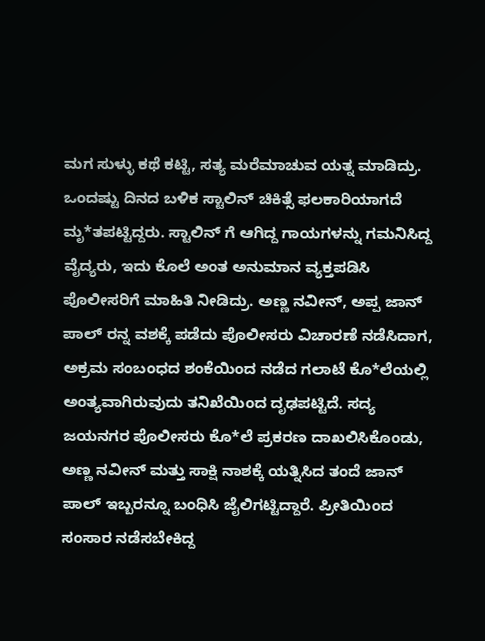ಮಗ ಸುಳ್ಳು ಕಥೆ ಕಟ್ಟಿ, ಸತ್ಯ ಮರೆಮಾಚುವ ಯತ್ನ ಮಾಡಿದ್ರು. ಒಂದಷ್ಟು ದಿನದ ಬಳಿಕ ಸ್ಟಾಲಿನ್ ಚಿಕಿತ್ಸೆ ಫಲಕಾರಿಯಾಗದೆ ಮೃ*ತಪಟ್ಟಿದ್ದರು. ಸ್ಟಾಲಿನ್ ಗೆ ಆಗಿದ್ದ ಗಾಯಗಳನ್ನು ಗಮನಿಸಿದ್ದ ವೈದ್ಯರು, ಇದು ಕೊಲೆ ಅಂತ ಅನುಮಾನ ವ್ಯಕ್ತಪಡಿಸಿ ಪೊಲೀಸರಿಗೆ ಮಾಹಿತಿ ನೀಡಿದ್ರು. ಅಣ್ಣ ನವೀನ್, ಅಪ್ಪ ಜಾನ್ ಪಾಲ್ ರನ್ನ ವಶಕ್ಕೆ ಪಡೆದು ಪೊಲೀಸರು ವಿಚಾರಣೆ ನಡೆಸಿದಾಗ, ಅಕ್ರಮ ಸಂಬಂಧದ ಶಂಕೆಯಿಂದ ನಡೆದ ಗಲಾಟೆ ಕೊ*ಲೆಯಲ್ಲಿ ಅಂತ್ಯವಾಗಿರುವುದು ತನಿಖೆಯಿಂದ ದೃಢಪಟ್ಟಿದೆ. ಸದ್ಯ ಜಯನಗರ ಪೊಲೀಸರು ಕೊ*ಲೆ ಪ್ರಕರಣ ದಾಖಲಿಸಿಕೊಂಡು, ಅಣ್ಣ ನವೀನ್ ಮತ್ತು ಸಾಕ್ಷಿ ನಾಶಕ್ಕೆ ಯತ್ನಿಸಿದ ತಂದೆ ಜಾನ್ ಪಾಲ್ ಇಬ್ಬರನ್ನೂ ಬಂಧಿಸಿ ಜೈಲಿಗಟ್ಟಿದ್ದಾರೆ. ಪ್ರೀತಿಯಿಂದ ಸಂಸಾರ ನಡೆಸಬೇಕಿದ್ದ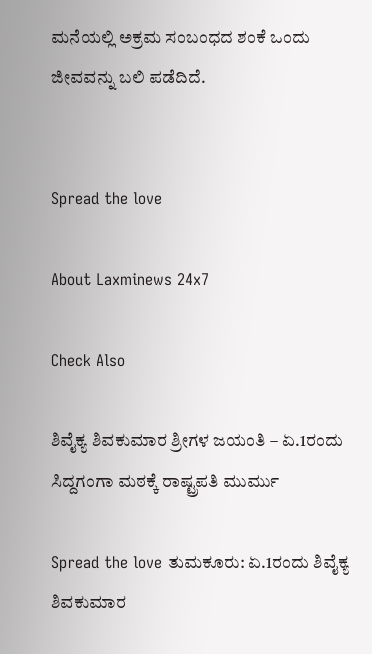ಮನೆಯಲ್ಲಿ ಅಕ್ರಮ ಸಂಬಂಧದ ಶಂಕೆ ಒಂದು ಜೀವವನ್ನು ಬಲಿ ಪಡೆದಿದೆ.


Spread the love

About Laxminews 24x7

Check Also

ಶಿವೈಕ್ಯ ಶಿವಕುಮಾರ ಶ್ರೀಗಳ ಜಯಂತಿ – ಏ.1ರಂದು ಸಿದ್ದಗಂಗಾ ಮಠಕ್ಕೆ ರಾಷ್ಟ್ರಪತಿ ಮುರ್ಮು

Spread the love ತುಮಕೂರು: ಏ.1ರಂದು ಶಿವೈಕ್ಯ ಶಿವಕುಮಾರ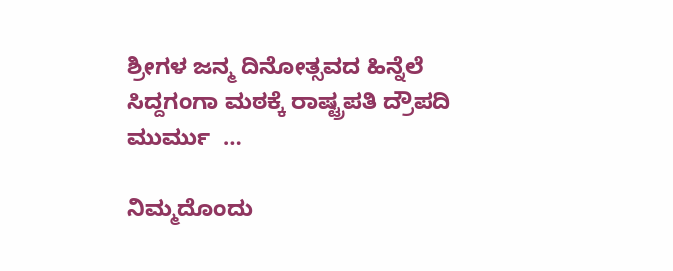ಶ್ರೀಗಳ ಜನ್ಮ ದಿನೋತ್ಸವದ ಹಿನ್ನೆಲೆ ಸಿದ್ದಗಂಗಾ ಮಠಕ್ಕೆ ರಾಷ್ಟ್ರಪತಿ ದ್ರೌಪದಿ ಮುರ್ಮು  …

ನಿಮ್ಮದೊಂದು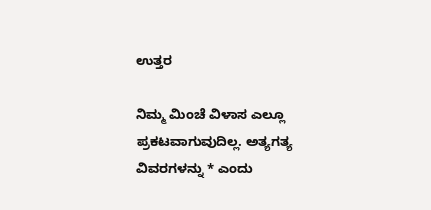ಉತ್ತರ

ನಿಮ್ಮ ಮಿಂಚೆ ವಿಳಾಸ ಎಲ್ಲೂ ಪ್ರಕಟವಾಗುವುದಿಲ್ಲ. ಅತ್ಯಗತ್ಯ ವಿವರಗಳನ್ನು * ಎಂದು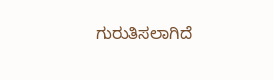ಗುರುತಿಸಲಾಗಿದೆ